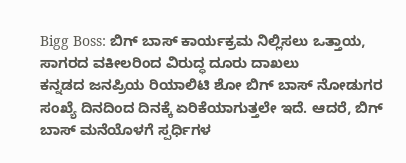Bigg Boss: ಬಿಗ್ ಬಾಸ್ ಕಾರ್ಯಕ್ರಮ ನಿಲ್ಲಿಸಲು ಒತ್ತಾಯ, ಸಾಗರದ ವಕೀಲರಿಂದ ವಿರುದ್ಧ ದೂರು ದಾಖಲು
ಕನ್ನಡದ ಜನಪ್ರಿಯ ರಿಯಾಲಿಟಿ ಶೋ ಬಿಗ್ ಬಾಸ್ ನೋಡುಗರ ಸಂಖ್ಯೆ ದಿನದಿಂದ ದಿನಕ್ಕೆ ಏರಿಕೆಯಾಗುತ್ತಲೇ ಇದೆ. ಆದರೆ, ಬಿಗ್ ಬಾಸ್ ಮನೆಯೊಳಗೆ ಸ್ಪರ್ಧಿಗಳ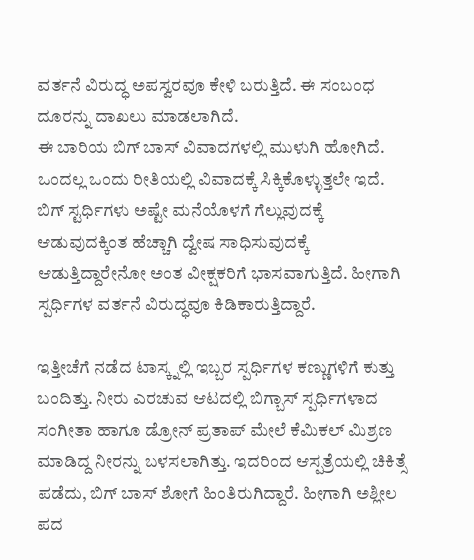ವರ್ತನೆ ವಿರುದ್ಧ ಅಪಸ್ವರವೂ ಕೇಳಿ ಬರುತ್ತಿದೆ. ಈ ಸಂಬಂಧ ದೂರನ್ನು ದಾಖಲು ಮಾಡಲಾಗಿದೆ.
ಈ ಬಾರಿಯ ಬಿಗ್ ಬಾಸ್ ವಿವಾದಗಳಲ್ಲಿ ಮುಳುಗಿ ಹೋಗಿದೆ. ಒಂದಲ್ಲ ಒಂದು ರೀತಿಯಲ್ಲಿ ವಿವಾದಕ್ಕೆ ಸಿಕ್ಕಿಕೊಳ್ಳುತ್ತಲೇ ಇದೆ. ಬಿಗ್ ಸ್ಟರ್ಧಿಗಳು ಅಷ್ಟೇ ಮನೆಯೊಳಗೆ ಗೆಲ್ಲುವುದಕ್ಕೆ ಆಡುವುದಕ್ಕಿಂತ ಹೆಚ್ಚಾಗಿ ದ್ವೇಷ ಸಾಧಿಸುವುದಕ್ಕೆ ಆಡುತ್ತಿದ್ದಾರೇನೋ ಅಂತ ವೀಕ್ಷಕರಿಗೆ ಭಾಸವಾಗುತ್ತಿದೆ. ಹೀಗಾಗಿ ಸ್ಪರ್ಧಿಗಳ ವರ್ತನೆ ವಿರುದ್ಧವೂ ಕಿಡಿಕಾರುತ್ತಿದ್ದಾರೆ.

ಇತ್ತೀಚೆಗೆ ನಡೆದ ಟಾಸ್ಕ್ನಲ್ಲಿ ಇಬ್ಬರ ಸ್ಪರ್ಧಿಗಳ ಕಣ್ಣುಗಳಿಗೆ ಕುತ್ತು ಬಂದಿತ್ತು. ನೀರು ಎರಚುವ ಆಟದಲ್ಲಿ ಬಿಗ್ಬಾಸ್ ಸ್ಪರ್ಧಿಗಳಾದ ಸಂಗೀತಾ ಹಾಗೂ ಡ್ರೋನ್ ಪ್ರತಾಪ್ ಮೇಲೆ ಕೆಮಿಕಲ್ ಮಿಶ್ರಣ ಮಾಡಿದ್ದ ನೀರನ್ನು ಬಳಸಲಾಗಿತ್ತು. ಇದರಿಂದ ಆಸ್ಪತ್ರೆಯಲ್ಲಿ ಚಿಕಿತ್ಸೆ ಪಡೆದು, ಬಿಗ್ ಬಾಸ್ ಶೋಗೆ ಹಿಂತಿರುಗಿದ್ದಾರೆ. ಹೀಗಾಗಿ ಅಶ್ಲೀಲ ಪದ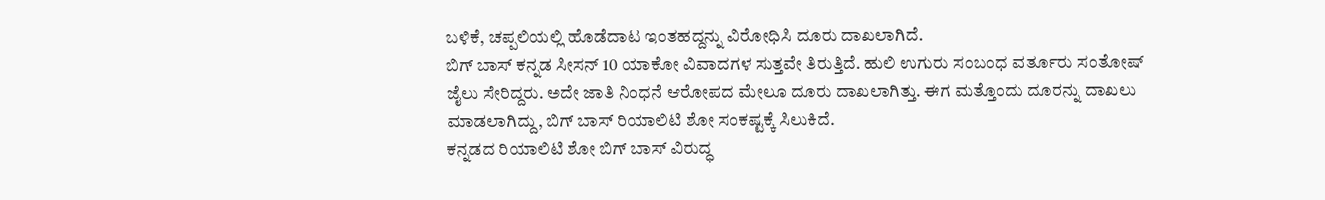ಬಳಿಕೆ, ಚಪ್ಪಲಿಯಲ್ಲಿ ಹೊಡೆದಾಟ ಇಂತಹದ್ದನ್ನು ವಿರೋಧಿಸಿ ದೂರು ದಾಖಲಾಗಿದೆ.
ಬಿಗ್ ಬಾಸ್ ಕನ್ನಡ ಸೀಸನ್ 10 ಯಾಕೋ ವಿವಾದಗಳ ಸುತ್ತವೇ ತಿರುತ್ತಿದೆ. ಹುಲಿ ಉಗುರು ಸಂಬಂಧ ವರ್ತೂರು ಸಂತೋಷ್ ಜೈಲು ಸೇರಿದ್ದರು. ಅದೇ ಜಾತಿ ನಿಂಧನೆ ಆರೋಪದ ಮೇಲೂ ದೂರು ದಾಖಲಾಗಿತ್ತು. ಈಗ ಮತ್ತೊಂದು ದೂರನ್ನು ದಾಖಲು ಮಾಡಲಾಗಿದ್ದು, ಬಿಗ್ ಬಾಸ್ ರಿಯಾಲಿಟಿ ಶೋ ಸಂಕಷ್ಟಕ್ಕೆ ಸಿಲುಕಿದೆ.
ಕನ್ನಡದ ರಿಯಾಲಿಟಿ ಶೋ ಬಿಗ್ ಬಾಸ್ ವಿರುದ್ಧ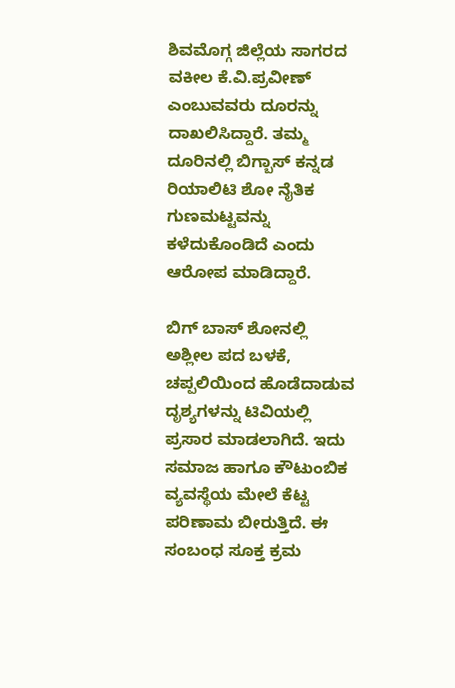ಶಿವಮೊಗ್ಗ ಜಿಲ್ಲೆಯ ಸಾಗರದ ವಕೀಲ ಕೆ.ವಿ.ಪ್ರವೀಣ್ ಎಂಬುವವರು ದೂರನ್ನು ದಾಖಲಿಸಿದ್ದಾರೆ. ತಮ್ಮ ದೂರಿನಲ್ಲಿ ಬಿಗ್ಬಾಸ್ ಕನ್ನಡ ರಿಯಾಲಿಟಿ ಶೋ ನೈತಿಕ ಗುಣಮಟ್ಟವನ್ನು ಕಳೆದುಕೊಂಡಿದೆ ಎಂದು ಆರೋಪ ಮಾಡಿದ್ದಾರೆ.

ಬಿಗ್ ಬಾಸ್ ಶೋನಲ್ಲಿ ಅಶ್ಲೀಲ ಪದ ಬಳಕೆ, ಚಪ್ಪಲಿಯಿಂದ ಹೊಡೆದಾಡುವ ದೃಶ್ಯಗಳನ್ನು ಟಿವಿಯಲ್ಲಿ ಪ್ರಸಾರ ಮಾಡಲಾಗಿದೆ. ಇದು ಸಮಾಜ ಹಾಗೂ ಕೌಟುಂಬಿಕ ವ್ಯವಸ್ಥೆಯ ಮೇಲೆ ಕೆಟ್ಟ ಪರಿಣಾಮ ಬೀರುತ್ತಿದೆ. ಈ ಸಂಬಂಧ ಸೂಕ್ತ ಕ್ರಮ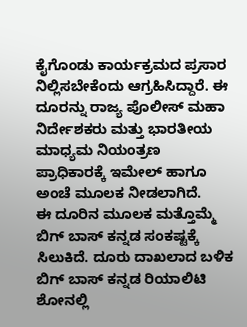ಕೈಗೊಂಡು ಕಾರ್ಯಕ್ರಮದ ಪ್ರಸಾರ ನಿಲ್ಲಿಸಬೇಕೆಂದು ಆಗ್ರಹಿಸಿದ್ದಾರೆ. ಈ ದೂರನ್ನು ರಾಜ್ಯ ಪೊಲೀಸ್ ಮಹಾ ನಿರ್ದೇಶಕರು ಮತ್ತು ಭಾರತೀಯ ಮಾಧ್ಯಮ ನಿಯಂತ್ರಣ ಪ್ರಾಧಿಕಾರಕ್ಕೆ ಇಮೇಲ್ ಹಾಗೂ ಅಂಚೆ ಮೂಲಕ ನೀಡಲಾಗಿದೆ.
ಈ ದೂರಿನ ಮೂಲಕ ಮತ್ತೊಮ್ಮೆ ಬಿಗ್ ಬಾಸ್ ಕನ್ನಡ ಸಂಕಷ್ಟಕ್ಕೆ ಸಿಲುಕಿದೆ. ದೂರು ದಾಖಲಾದ ಬಳಿಕ ಬಿಗ್ ಬಾಸ್ ಕನ್ನಡ ರಿಯಾಲಿಟಿ ಶೋನಲ್ಲಿ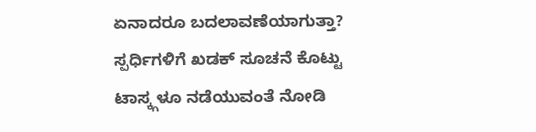ಏನಾದರೂ ಬದಲಾವಣೆಯಾಗುತ್ತಾ? ಸ್ಪರ್ಧಿಗಳಿಗೆ ಖಡಕ್ ಸೂಚನೆ ಕೊಟ್ಟು ಟಾಸ್ಕ್ಗಳೂ ನಡೆಯುವಂತೆ ನೋಡಿ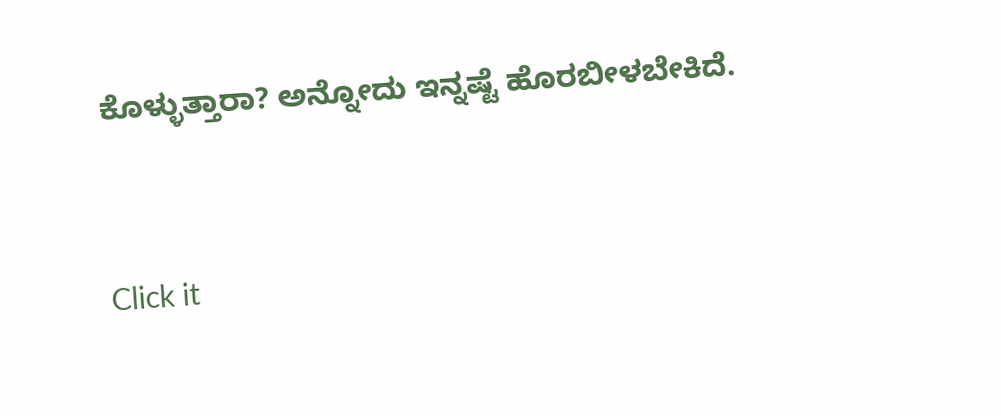ಕೊಳ್ಳುತ್ತಾರಾ? ಅನ್ನೋದು ಇನ್ನಷ್ಟೆ ಹೊರಬೀಳಬೇಕಿದೆ.


Click it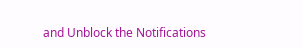and Unblock the Notifications